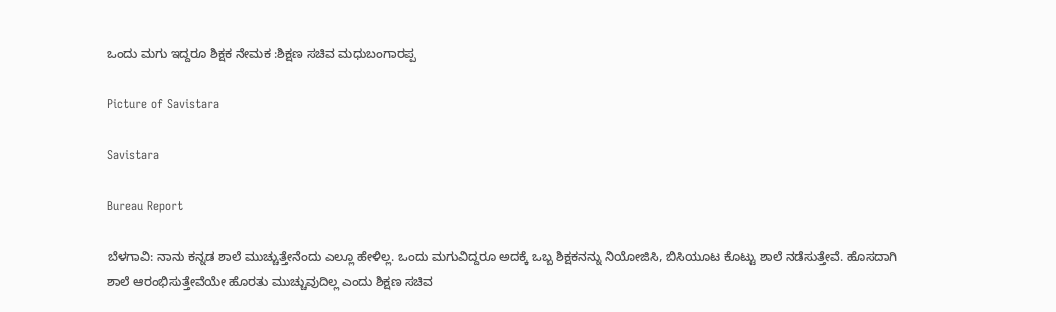ಒಂದು ಮಗು ಇದ್ದರೂ ಶಿಕ್ಷಕ ನೇಮಕ :ಶಿಕ್ಷಣ ಸಚಿವ ಮಧುಬಂಗಾರಪ್ಪ

Picture of Savistara

Savistara

Bureau Report

ಬೆಳಗಾವಿ: ನಾನು ಕನ್ನಡ ಶಾಲೆ ಮುಚ್ಚುತ್ತೇನೆಂದು ಎಲ್ಲೂ ಹೇಳಿಲ್ಲ. ಒಂದು ಮಗುವಿದ್ದರೂ ಅದಕ್ಕೆ ಒಬ್ಬ ಶಿಕ್ಷಕನನ್ನು ನಿಯೋಜಿಸಿ, ಬಿಸಿಯೂಟ ಕೊಟ್ಟು ಶಾಲೆ ನಡೆಸುತ್ತೇವೆ. ಹೊಸದಾಗಿ ಶಾಲೆ ಆರಂಭಿಸುತ್ತೇವೆಯೇ ಹೊರತು ಮುಚ್ಚುವುದಿಲ್ಲ ಎಂದು ಶಿಕ್ಷಣ ಸಚಿವ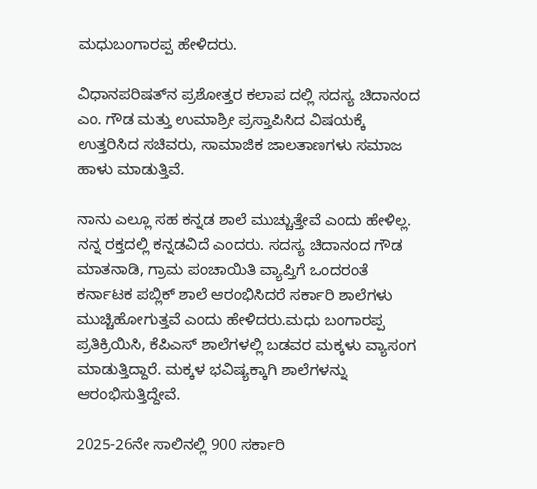ಮಧುಬಂಗಾರಪ್ಪ ಹೇಳಿದರು.

ವಿಧಾನಪರಿಷತ್‌ನ ಪ್ರಶೋತ್ತರ ಕಲಾಪ ದಲ್ಲಿ ಸದಸ್ಯ ಚಿದಾನಂದ ಎಂ. ಗೌಡ ಮತ್ತು ಉಮಾಶ್ರೀ ಪ್ರಸ್ತಾಪಿಸಿದ ವಿಷಯಕ್ಕೆ ಉತ್ತರಿಸಿದ ಸಚಿವರು, ಸಾಮಾಜಿಕ ಜಾಲತಾಣಗಳು ಸಮಾಜ ಹಾಳು ಮಾಡುತ್ತಿವೆ.

ನಾನು ಎಲ್ಲೂ ಸಹ ಕನ್ನಡ ಶಾಲೆ ಮುಚ್ಚುತ್ತೇವೆ ಎಂದು ಹೇಳಿಲ್ಲ. ನನ್ನ ರಕ್ತದಲ್ಲಿ ಕನ್ನಡವಿದೆ ಎಂದರು. ಸದಸ್ಯ ಚಿದಾನಂದ ಗೌಡ ಮಾತನಾಡಿ, ಗ್ರಾಮ ಪಂಚಾಯಿತಿ ವ್ಯಾಪ್ತಿಗೆ ಒಂದರಂತೆ ಕರ್ನಾಟಕ ಪಬ್ಲಿಕ್ ಶಾಲೆ ಆರಂಭಿಸಿದರೆ ಸರ್ಕಾರಿ ಶಾಲೆಗಳು ಮುಚ್ಚಿಹೋಗುತ್ತವೆ ಎಂದು ಹೇಳಿದರು.ಮಧು ಬಂಗಾರಪ್ಪ ಪ್ರತಿಕ್ರಿಯಿಸಿ, ಕೆಪಿಎಸ್ ಶಾಲೆಗಳಲ್ಲಿ ಬಡವರ ಮಕ್ಕಳು ವ್ಯಾಸಂಗ ಮಾಡುತ್ತಿದ್ದಾರೆ. ಮಕ್ಕಳ ಭವಿಷ್ಯಕ್ಕಾಗಿ ಶಾಲೆಗಳನ್ನು ಆರಂಭಿಸುತ್ತಿದ್ದೇವೆ.

2025-26ನೇ ಸಾಲಿನಲ್ಲಿ 900 ಸರ್ಕಾರಿ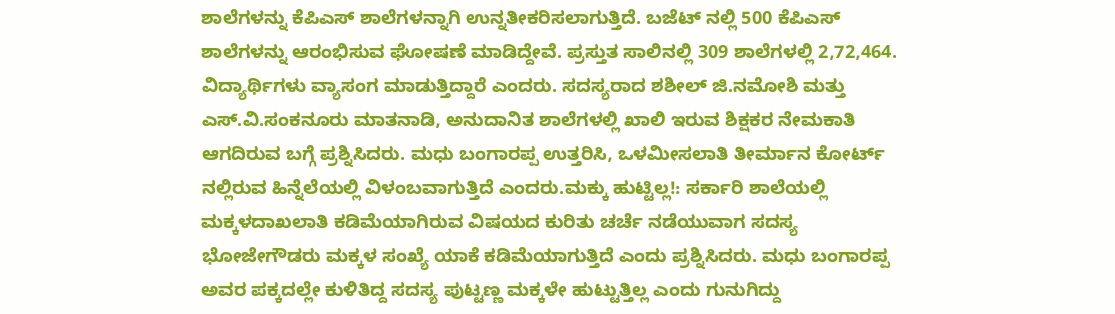ಶಾಲೆಗಳನ್ನು ಕೆಪಿಎಸ್ ಶಾಲೆಗಳನ್ನಾಗಿ ಉನ್ನತೀಕರಿಸಲಾಗುತ್ತಿದೆ. ಬಜೆಟ್ ನಲ್ಲಿ 500 ಕೆಪಿಎಸ್ ಶಾಲೆಗಳನ್ನು ಆರಂಭಿಸುವ ಘೋಷಣೆ ಮಾಡಿದ್ದೇವೆ. ಪ್ರಸ್ತುತ ಸಾಲಿನಲ್ಲಿ 309 ಶಾಲೆಗಳಲ್ಲಿ 2,72,464. ವಿದ್ಯಾರ್ಥಿಗಳು ವ್ಯಾಸಂಗ ಮಾಡುತ್ತಿದ್ದಾರೆ ಎಂದರು. ಸದಸ್ಯರಾದ ಶಶೀಲ್ ಜಿ.ನಮೋಶಿ ಮತ್ತು ಎಸ್.ವಿ.ಸಂಕನೂರು ಮಾತನಾಡಿ, ಅನುದಾನಿತ ಶಾಲೆಗಳಲ್ಲಿ ಖಾಲಿ ಇರುವ ಶಿಕ್ಷಕರ ನೇಮಕಾತಿ ಆಗದಿರುವ ಬಗ್ಗೆ ಪ್ರಶ್ನಿಸಿದರು. ಮಧು ಬಂಗಾರಪ್ಪ ಉತ್ತರಿಸಿ, ಒಳಮೀಸಲಾತಿ ತೀರ್ಮಾನ ಕೋರ್ಟ್ ನಲ್ಲಿರುವ ಹಿನ್ನೆಲೆಯಲ್ಲಿ ವಿಳಂಬವಾಗುತ್ತಿದೆ ಎಂದರು.ಮಕ್ಕು ಹುಟ್ಟಿಲ್ಲ!: ಸರ್ಕಾರಿ ಶಾಲೆಯಲ್ಲಿ ಮಕ್ಕಳದಾಖಲಾತಿ ಕಡಿಮೆಯಾಗಿರುವ ವಿಷಯದ ಕುರಿತು ಚರ್ಚೆ ನಡೆಯುವಾಗ ಸದಸ್ಯ ಭೋಜೇಗೌಡರು ಮಕ್ಕಳ ಸಂಖ್ಯೆ ಯಾಕೆ ಕಡಿಮೆಯಾಗುತ್ತಿದೆ ಎಂದು ಪ್ರಶ್ನಿಸಿದರು. ಮಧು ಬಂಗಾರಪ್ಪ ಅವರ ಪಕ್ಕದಲ್ಲೇ ಕುಳಿತಿದ್ದ ಸದಸ್ಯ ಪುಟ್ಟಣ್ಣ ಮಕ್ಕಳೇ ಹುಟ್ಟುತ್ತಿಲ್ಲ ಎಂದು ಗುನುಗಿದ್ದು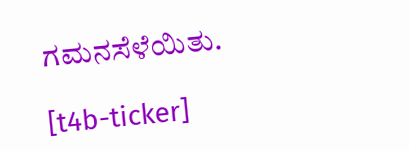ಗಮನಸೆಳೆಯಿತು.

[t4b-ticker]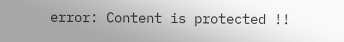error: Content is protected !!